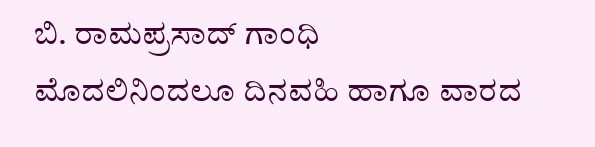ಬಿ. ರಾಮಪ್ರಸಾದ್ ಗಾಂಧಿ
ಮೊದಲಿನಿಂದಲೂ ದಿನವಹಿ ಹಾಗೂ ವಾರದ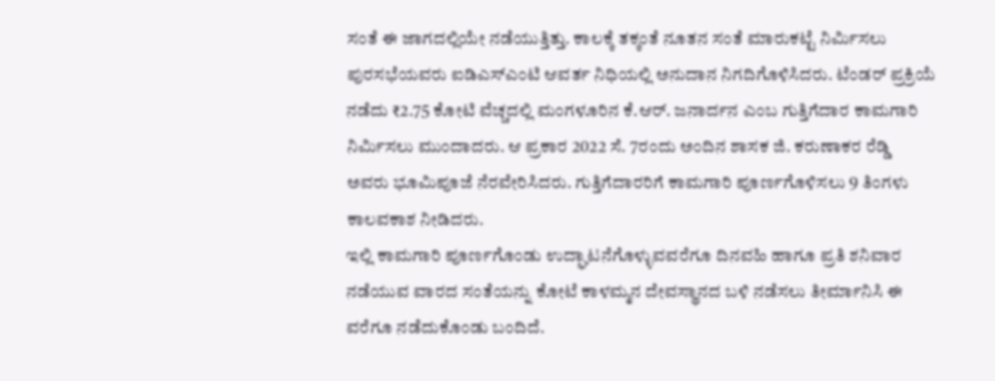ಸಂತೆ ಈ ಜಾಗದಲ್ಲಿಯೇ ನಡೆಯುತ್ತಿತ್ತು. ಕಾಲಕ್ಕೆ ತಕ್ಕಂತೆ ನೂತನ ಸಂತೆ ಮಾರುಕಟ್ಟೆ ನಿರ್ಮಿಸಲು ಪುರಸಭೆಯವರು ಐಡಿಎಸ್ಎಂಟಿ ಆವರ್ತ ನಿಧಿಯಲ್ಲಿ ಅನುದಾನ ನಿಗದಿಗೊಳಿಸಿದರು. ಟೆಂಡರ್ ಪ್ರಕ್ರಿಯೆ ನಡೆದು ₹2.75 ಕೋಟಿ ವೆಚ್ಚದಲ್ಲಿ ಮಂಗಳೂರಿನ ಕೆ.ಆರ್. ಜನಾರ್ದನ ಎಂಬ ಗುತ್ತಿಗೆದಾರ ಕಾಮಗಾರಿ ನಿರ್ಮಿಸಲು ಮುಂದಾದರು. ಆ ಪ್ರಕಾರ 2022 ಸೆ. 7ರಂದು ಅಂದಿನ ಶಾಸಕ ಜಿ. ಕರುಣಾಕರ ರೆಡ್ಡಿ ಅವರು ಭೂಮಿಪೂಜೆ ನೆರವೇರಿಸಿದರು. ಗುತ್ತಿಗೆದಾರರಿಗೆ ಕಾಮಗಾರಿ ಪೂರ್ಣಗೊಳಿಸಲು 9 ತಿಂಗಳು ಕಾಲವಕಾಶ ನೀಡಿದರು.
ಇಲ್ಲಿ ಕಾಮಗಾರಿ ಪೂರ್ಣಗೊಂಡು ಉದ್ಘಾಟನೆಗೊಳ್ಳುವವರೆಗೂ ದಿನವಹಿ ಹಾಗೂ ಪ್ರತಿ ಶನಿವಾರ ನಡೆಯುವ ವಾರದ ಸಂತೆಯನ್ನು ಕೋಟೆ ಕಾಳಮ್ಮನ ದೇವಸ್ಥಾನದ ಬಳಿ ನಡೆಸಲು ತೀರ್ಮಾನಿಸಿ ಈ ವರೆಗೂ ನಡೆದುಕೊಂಡು ಬಂದಿದೆ.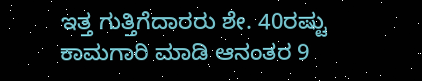ಇತ್ತ ಗುತ್ತಿಗೆದಾರರು ಶೇ. 40ರಷ್ಟು ಕಾಮಗಾರಿ ಮಾಡಿ ಆನಂತರ 9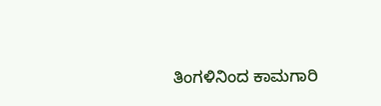ತಿಂಗಳಿನಿಂದ ಕಾಮಗಾರಿ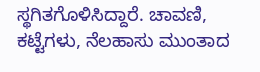ಸ್ಥಗಿತಗೊಳಿಸಿದ್ದಾರೆ. ಚಾವಣಿ, ಕಟ್ಟೆಗಳು, ನೆಲಹಾಸು ಮುಂತಾದ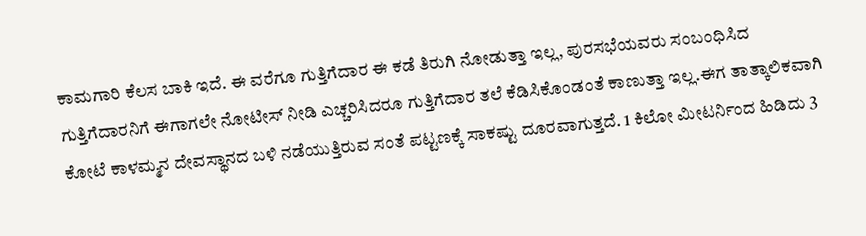ಕಾಮಗಾರಿ ಕೆಲಸ ಬಾಕಿ ಇದೆ. ಈ ವರೆಗೂ ಗುತ್ತಿಗೆದಾರ ಈ ಕಡೆ ತಿರುಗಿ ನೋಡುತ್ತಾ ಇಲ್ಲ, ಪುರಸಭೆಯವರು ಸಂಬಂಧಿಸಿದ ಗುತ್ತಿಗೆದಾರನಿಗೆ ಈಗಾಗಲೇ ನೋಟೀಸ್ ನೀಡಿ ಎಚ್ಚರಿಸಿದರೂ ಗುತ್ತಿಗೆದಾರ ತಲೆ ಕೆಡಿಸಿಕೊಂಡಂತೆ ಕಾಣುತ್ತಾ ಇಲ್ಲ.ಈಗ ತಾತ್ಕಾಲಿಕವಾಗಿ ಕೋಟೆ ಕಾಳಮ್ಮನ ದೇವಸ್ಥಾನದ ಬಳಿ ನಡೆಯುತ್ತಿರುವ ಸಂತೆ ಪಟ್ಟಣಕ್ಕೆ ಸಾಕಷ್ಟು ದೂರವಾಗುತ್ತದೆ. 1 ಕಿಲೋ ಮೀಟರ್ನಿಂದ ಹಿಡಿದು 3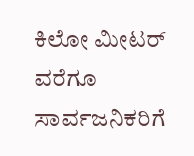ಕಿಲೋ ಮೀಟರ್ ವರೆಗೂ ಸಾರ್ವಜನಿಕರಿಗೆ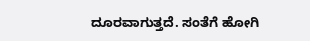ದೂರವಾಗುತ್ತದೆ. ಸಂತೆಗೆ ಹೋಗಿ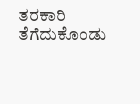ತರಕಾರಿ ತೆಗೆದುಕೊಂಡು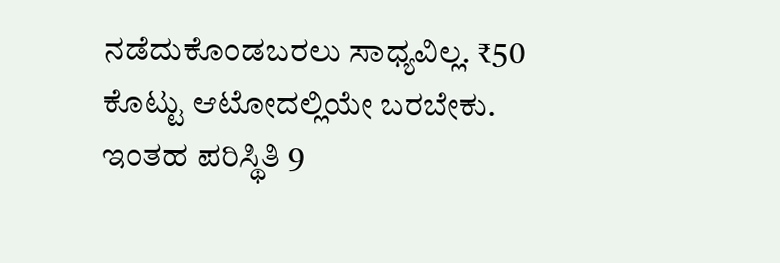ನಡೆದುಕೊಂಡಬರಲು ಸಾಧ್ಯವಿಲ್ಲ. ₹50 ಕೊಟ್ಟು ಆಟೋದಲ್ಲಿಯೇ ಬರಬೇಕು. ಇಂತಹ ಪರಿಸ್ಥಿತಿ 9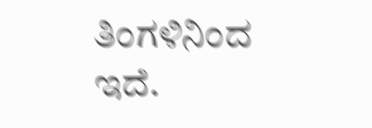ತಿಂಗಳಿನಿಂದ ಇದೆ.